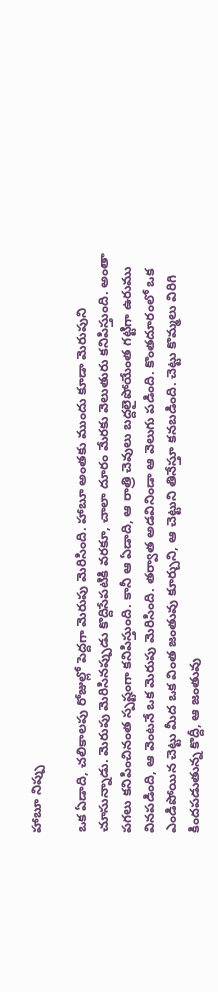హాబూ నిప్పు

ఒక ఏడాది, చలికాలపు రోజుల్లో పెద్దగా మెరుపు మెరిసింది. హాబూ అంతకు ముందు కూడా మెరుపుని చూసున్నాడు. మెరుపు మెరిసినప్పుడు కొద్దిసేపటికి వరకూ, చాలా దూరం మేరకు వెలుతురు కనిపిస్తుంది. అంతా పగలు కనిపించినంత స్పష్టంగా కనిపిస్తుంది. కానీ ఆ ఏడాది, ఆ రాత్రి చెవులు బద్దలైపోయేంత గట్టిగా ఉరుము వినపడింది, ఆ వెంటనే ఒక మెరుపు మెరిసింది. తర్వాత అడవినిండా ఆ వెలుగు పడింది. కొంతదూరంలో ఒక ఎండిపోయిన చెట్టు మీద ఒక వింత జంతువు కూర్చుని, ఆ చెట్టుని తినేస్తూ కనబడింది. చెట్టు కొమ్మలు విరిగి కిందపడుతున్న కొద్దీ, ఆ జంతువు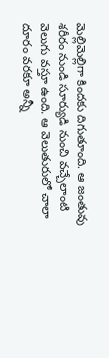మెల్లిమెల్లిగా కిందకు దిగుతూంది. ఆ జంతువు శరీరం నుండి సూర్యుడి నుంచి వచ్చేలాంటి వెలుగు వస్తూ ఉంది. ఆ వెలుతురులో చాలా దూరం వరకూ అన్నీ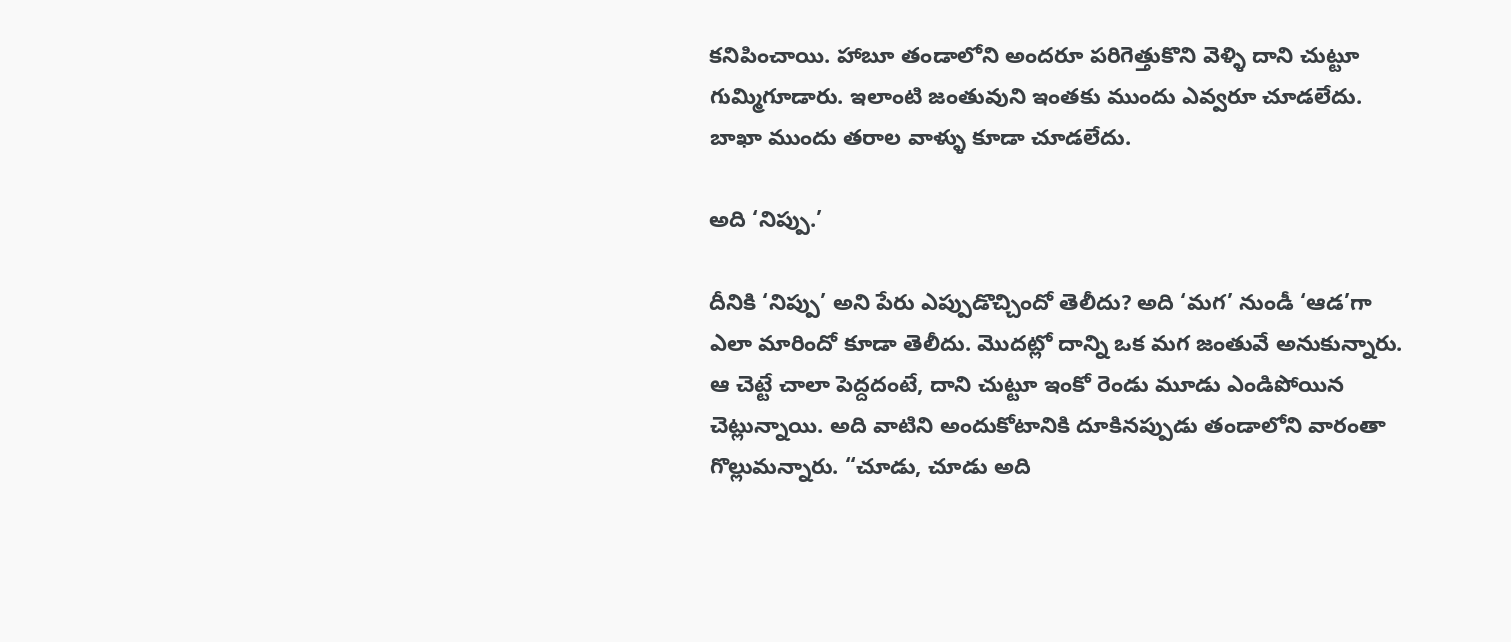కనిపించాయి. హాబూ తండాలోని అందరూ పరిగెత్తుకొని వెళ్ళి దాని చుట్టూ గుమ్మిగూడారు. ఇలాంటి జంతువుని ఇంతకు ముందు ఎవ్వరూ చూడలేదు. బాఖా ముందు తరాల వాళ్ళు కూడా చూడలేదు.

అది ‘నిప్పు.’

దీనికి ‘నిప్పు’ అని పేరు ఎప్పుడొచ్చిందో తెలీదు? అది ‘మగ’ నుండీ ‘ఆడ’గా ఎలా మారిందో కూడా తెలీదు. మొదట్లో దాన్ని ఒక మగ జంతువే అనుకున్నారు. ఆ చెట్టే చాలా పెద్దదంటే, దాని చుట్టూ ఇంకో రెండు మూడు ఎండిపోయిన చెట్లున్నాయి. అది వాటిని అందుకోటానికి దూకినప్పుడు తండాలోని వారంతా గొల్లుమన్నారు. “చూడు, చూడు అది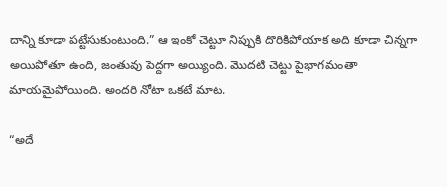దాన్ని కూడా పట్టేసుకుంటుంది.” ఆ ఇంకో చెట్టూ నిప్పుకి దొరికిపోయాక అది కూడా చిన్నగా అయిపోతూ ఉంది, జంతువు పెద్దగా అయ్యింది. మొదటి చెట్టు పైభాగమంతా మాయమైపోయింది. అందరి నోటా ఒకటే మాట.

“అదే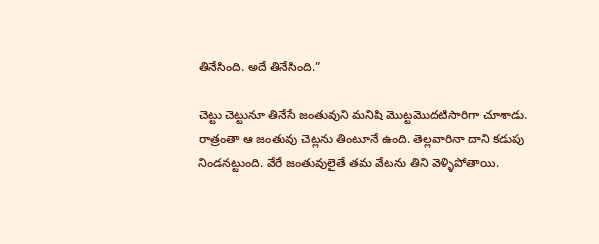తినేసింది. అదే తినేసింది.”

చెట్టు చెట్టునూ తినేసే జంతువుని మనిషి మొట్టమొదటిసారిగా చూశాడు. రాత్రంతా ఆ జంతువు చెట్లను తింటూనే ఉంది. తెల్లవారినా దాని కడుపు నిండనట్టుంది. వేరే జంతువులైతే తమ వేటను తిని వెళ్ళిపోతాయి.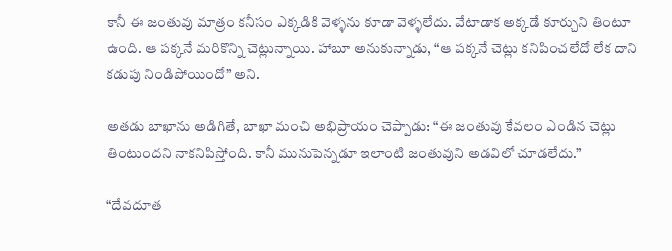కానీ ఈ జంతువు మాత్రం కనీసం ఎక్కడికి వెళ్ళను కూడా వెళ్ళలేదు. వేటాడాక అక్కడే కూర్చుని తింటూ ఉంది. ఆ పక్కనే మరికొన్ని చెట్లున్నాయి. హాబూ అనుకున్నాడు, “ఆ పక్కనే చెట్లు కనిపించలేదో లేక దాని కడుపు నిండిపోయిందో” అని.

అతడు బాఖాను అడిగితే, బాఖా మంచి అభిప్రాయం చెప్పాడు: “ఈ జంతువు కేవలం ఎండిన చెట్లు తింటుందని నాకనిపిస్తోంది. కానీ మునుపెన్నడూ ఇలాంటి జంతువుని అడవిలో చూడలేదు.”

“దేవదూత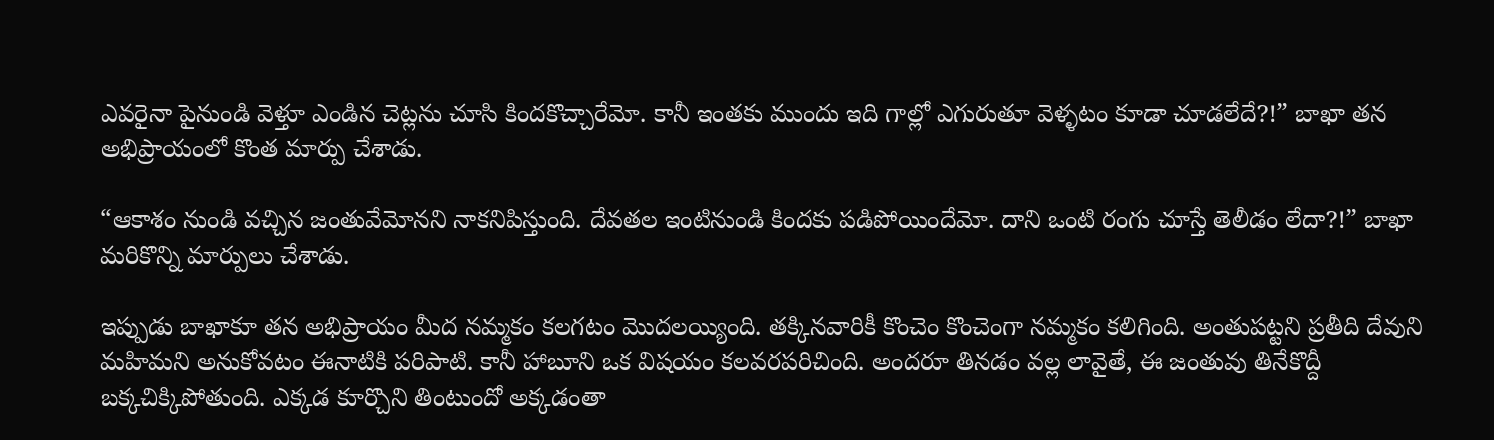ఎవరైనా పైనుండి వెళ్తూ ఎండిన చెట్లను చూసి కిందకొచ్చారేమో. కానీ ఇంతకు ముందు ఇది గాల్లో ఎగురుతూ వెళ్ళటం కూడా చూడలేదే?!” బాఖా తన అభిప్రాయంలో కొంత మార్పు చేశాడు.

“ఆకాశం నుండి వచ్చిన జంతువేమోనని నాకనిపిస్తుంది. దేవతల ఇంటినుండి కిందకు పడిపోయిందేమో. దాని ఒంటి రంగు చూస్తే తెలీడం లేదా?!” బాఖా మరికొన్ని మార్పులు చేశాడు.

ఇప్పుడు బాఖాకూ తన అభిప్రాయం మీద నమ్మకం కలగటం మొదలయ్యింది. తక్కినవారికీ కొంచెం కొంచెంగా నమ్మకం కలిగింది. అంతుపట్టని ప్రతీది దేవుని మహిమని అనుకోవటం ఈనాటికి పరిపాటి. కానీ హాబూని ఒక విషయం కలవరపరిచింది. అందరూ తినడం వల్ల లావైతే, ఈ జంతువు తినేకొద్దీ బక్కచిక్కిపోతుంది. ఎక్కడ కూర్చొని తింటుందో అక్కడంతా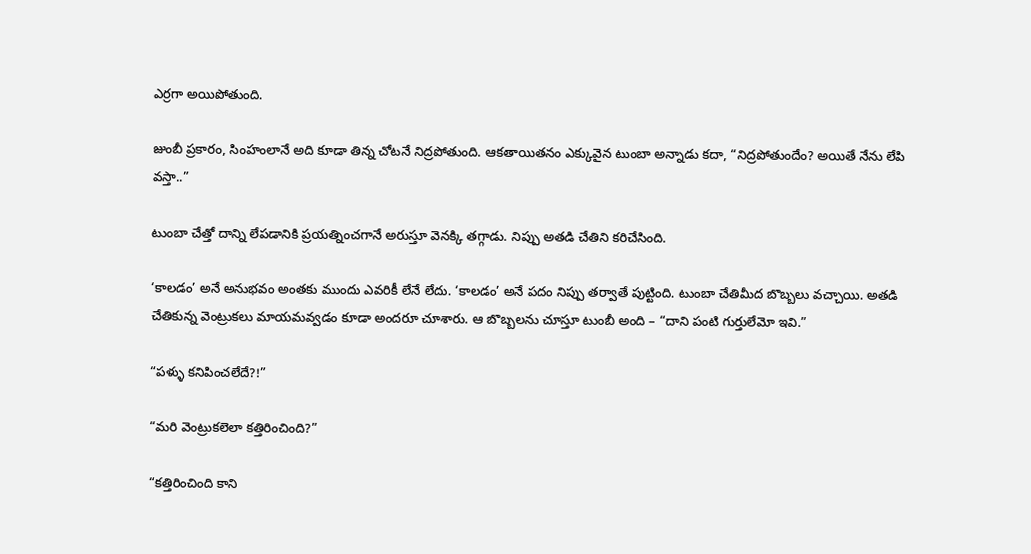ఎర్రగా అయిపోతుంది.

జుంబీ ప్రకారం, సింహంలానే అది కూడా తిన్న చోటనే నిద్రపోతుంది. ఆకతాయితనం ఎక్కువైన టుంబా అన్నాడు కదా, “నిద్రపోతుందేం? అయితే నేను లేపి వస్తా..”

టుంబా చేత్తో దాన్ని లేపడానికి ప్రయత్నించగానే అరుస్తూ వెనక్కి తగ్గాడు. నిప్పు అతడి చేతిని కరిచేసింది.

‘కాలడం’ అనే అనుభవం అంతకు ముందు ఎవరికీ లేనే లేదు. ‘కాలడం’ అనే పదం నిప్పు తర్వాతే పుట్టింది. టుంబా చేతిమీద బొబ్బలు వచ్చాయి. అతడి చేతికున్న వెంట్రుకలు మాయమవ్వడం కూడా అందరూ చూశారు. ఆ బొబ్బలను చూస్తూ టుంబీ అంది – “దాని పంటి గుర్తులేమో ఇవి.”

“పళ్ళు కనిపించలేదే?!”

“మరి వెంట్రుకలెలా కత్తిరించింది?”

“కత్తిరించింది కాని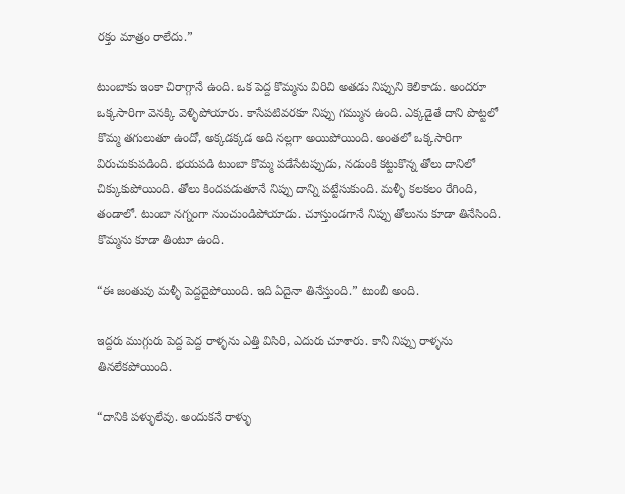రక్తం మాత్రం రాలేదు.”

టుంబాకు ఇంకా చిరాగ్గానే ఉంది. ఒక పెద్ద కొమ్మను విరిచి అతడు నిప్పుని కెలికాడు. అందరూ ఒక్కసారిగా వెనక్కి వెళ్ళిపోయారు. కాసేపటివరకూ నిప్పు గమ్మున ఉంది. ఎక్కడైతే దాని పొట్టలో కొమ్మ తగులుతూ ఉందో, అక్కడక్కడ అది నల్లగా అయిపోయింది. అంతలో ఒక్కసారిగా విరుచుకుపడింది. భయపడి టుంబా కొమ్మ పడేసేటప్పుడు, నడుంకి కట్టుకొన్న తోలు దానిలో చిక్కుకుపోయింది. తోలు కిందపడుతూనే నిప్పు దాన్ని పట్టేసుకుంది. మళ్ళీ కలకలం రేగింది, తండాలో. టుంబా నగ్నంగా నుంచుండిపోయాడు. చూస్తుండగానే నిప్పు తోలును కూడా తినేసింది. కొమ్మను కూడా తింటూ ఉంది.

“ఈ జంతువు మళ్ళీ పెద్దదైపోయింది. ఇది ఏదైనా తినేస్తుంది.” టుంబీ అంది.

ఇద్దరు ముగ్గురు పెద్ద పెద్ద రాళ్ళను ఎత్తి విసిరి, ఎదురు చూశారు. కానీ నిప్పు రాళ్ళను తినలేకపోయింది.

“దానికి పళ్ళులేవు. అందుకనే రాళ్ళు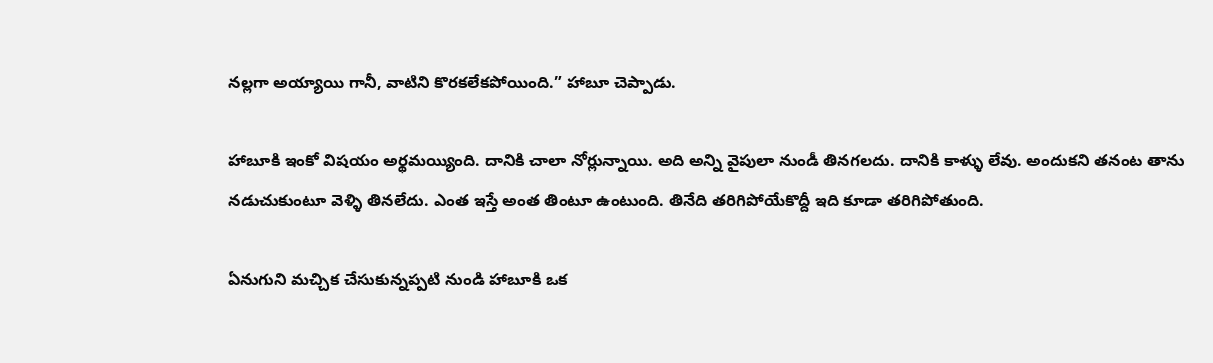నల్లగా అయ్యాయి గానీ, వాటిని కొరకలేకపోయింది.” హాబూ చెప్పాడు.

హాబూకి ఇంకో విషయం అర్థమయ్యింది. దానికి చాలా నోర్లున్నాయి. అది అన్ని వైపులా నుండీ తినగలదు. దానికి కాళ్ళు లేవు. అందుకని తనంట తాను నడుచుకుంటూ వెళ్ళి తినలేదు. ఎంత ఇస్తే అంత తింటూ ఉంటుంది. తినేది తరిగిపోయేకొద్దీ ఇది కూడా తరిగిపోతుంది.

ఏనుగుని మచ్చిక చేసుకున్నప్పటి నుండి హాబూకి ఒక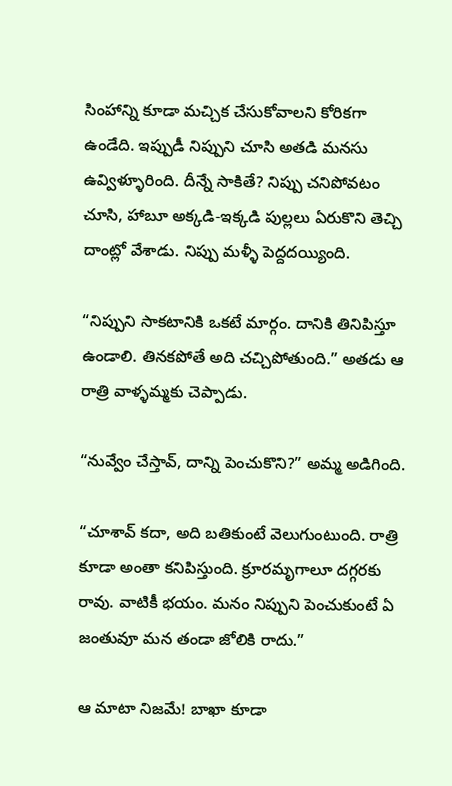సింహాన్ని కూడా మచ్చిక చేసుకోవాలని కోరికగా ఉండేది. ఇప్పుడీ నిప్పుని చూసి అతడి మనసు ఉవ్విళ్ళూరింది. దీన్నే సాకితే? నిప్పు చనిపోవటం చూసి, హాబూ అక్కడి-ఇక్కడి పుల్లలు ఏరుకొని తెచ్చి దాంట్లో వేశాడు. నిప్పు మళ్ళీ పెద్దదయ్యింది.

“నిప్పుని సాకటానికి ఒకటే మార్గం. దానికి తినిపిస్తూ ఉండాలి. తినకపోతే అది చచ్చిపోతుంది.” అతడు ఆ రాత్రి వాళ్ళమ్మకు చెప్పాడు.

“నువ్వేం చేస్తావ్, దాన్ని పెంచుకొని?” అమ్మ అడిగింది.

“చూశావ్ కదా, అది బతికుంటే వెలుగుంటుంది. రాత్రి కూడా అంతా కనిపిస్తుంది. క్రూరమృగాలూ దగ్గరకు రావు. వాటికీ భయం. మనం నిప్పుని పెంచుకుంటే ఏ జంతువూ మన తండా జోలికి రాదు.”

ఆ మాటా నిజమే! బాఖా కూడా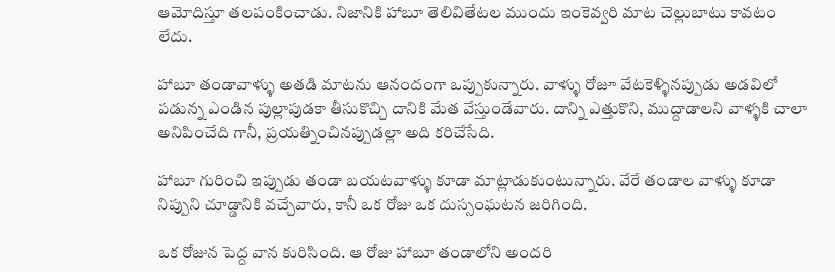ఆమోదిస్తూ తలపంకించాడు. నిజానికి హాబూ తెలివితేటల ముందు ఇంకెవ్వరి మాట చెల్లుబాటు కావటం లేదు.

హాబూ తండావాళ్ళు అతడి మాటను ఆనందంగా ఒప్పుకున్నారు. వాళ్ళు రోజూ వేటకెళ్ళినప్పుడు అడవిలో పడున్న ఎండిన పుల్లాపుడకా తీసుకొచ్చి దానికి మేత వేస్తుండేవారు. దాన్ని ఎత్తుకొని, ముద్దాడాలని వాళ్ళకి చాలా అనిపించేది గానీ, ప్రయత్నించినప్పుడల్లా అది కరిచేసేది.

హాబూ గురించి ఇప్పుడు తండా బయటవాళ్ళు కూడా మాట్లాడుకుంటున్నారు. వేరే తండాల వాళ్ళు కూడా నిప్పుని చూడ్డానికి వచ్చేవారు, కానీ ఒక రోజు ఒక దుస్సంఘటన జరిగింది.

ఒక రోజున పెద్ద వాన కురిసింది. ఆ రోజు హాబూ తండాలోని అందరి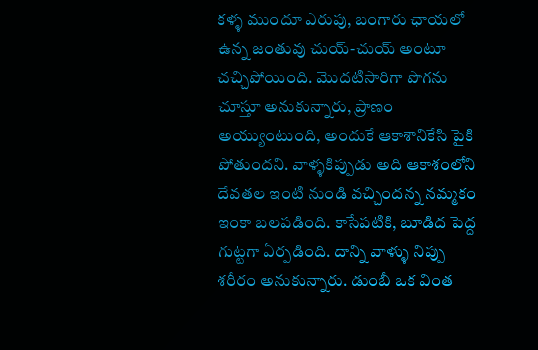కళ్ళ ముందూ ఎరుపు, బంగారు ఛాయలో ఉన్న జంతువు చుయ్-చుయ్ అంటూ చచ్చిపోయింది. మొదటిసారిగా పొగను చూస్తూ అనుకున్నారు, ప్రాణం అయ్యుంటుంది, అందుకే ఆకాశానికేసి పైకి పోతుందని. వాళ్ళకిప్పుడు అది ఆకాశంలోని దేవతల ఇంటి నుండి వచ్చిందన్న నమ్మకం ఇంకా బలపడింది. కాసేపటికి, బూడిద పెద్ద గుట్టగా ఏర్పడింది. దాన్ని వాళ్ళు నిప్పు శరీరం అనుకున్నారు. డుంబీ ఒక వింత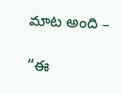మాట అంది –

“ఈ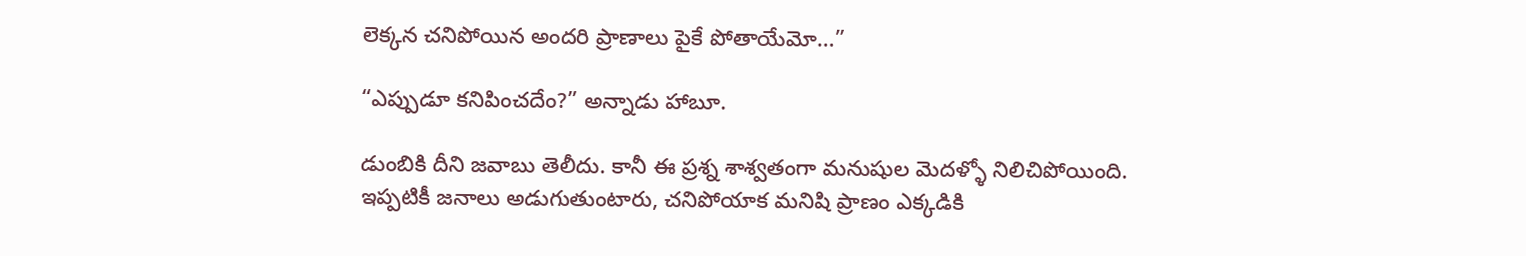లెక్కన చనిపోయిన అందరి ప్రాణాలు పైకే పోతాయేమో…”

“ఎప్పుడూ కనిపించదేం?” అన్నాడు హాబూ.

డుంబికి దీని జవాబు తెలీదు. కానీ ఈ ప్రశ్న శాశ్వతంగా మనుషుల మెదళ్ళో నిలిచిపోయింది. ఇప్పటికీ జనాలు అడుగుతుంటారు, చనిపోయాక మనిషి ప్రాణం ఎక్కడికి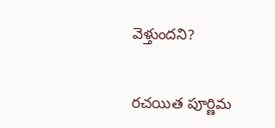వెళ్తుందని?


రచయిత పూర్ణిమ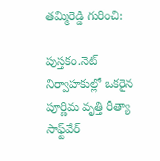తమ్మిరెడ్డి గురించి:

పుస్తకం.నెట్ నిర్వాహకుల్లో ఒకరైన పూర్ణిమ వృత్తి రీత్యా సాఫ్ట్‌వేర్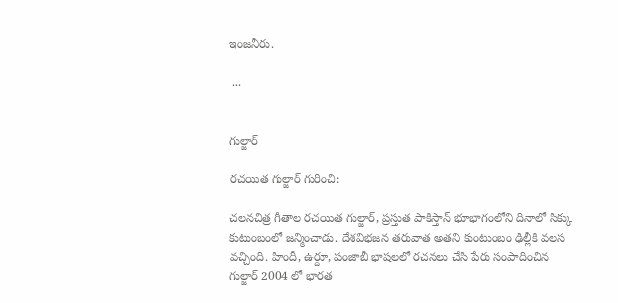ఇంజనీరు.

 ...


గుల్జార్

రచయిత గుల్జార్ గురించి:

చలనచిత్ర గీతాల రచయిత గుల్జార్, ప్రస్తుత పాకిస్తాన్ భూభాగంలోని దినాలో సిక్కు కుటుంబంలో జన్మించాడు. దేశవిభజన తరువాత అతని కుంటుంబం ఢిల్లీకి వలస వచ్చింది. హిందీ, ఉర్దూ, పంజాబీ భాషలలో రచనలు చేసి పేరు సంపాదించిన గుల్జార్ 2004 లో భారత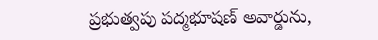ప్రభుత్వపు పద్మభూషణ్ అవార్డును,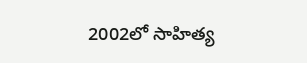2002లో సాహిత్య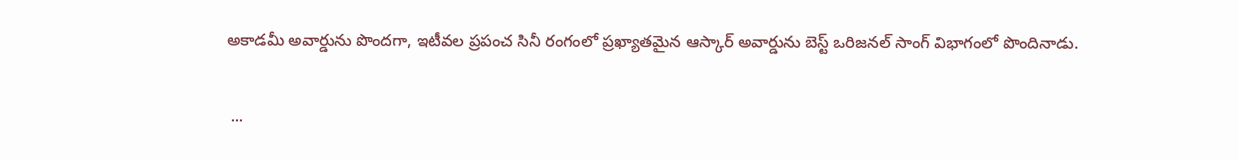అకాడమీ అవార్డును పొందగా, ఇటీవల ప్రపంచ సినీ రంగంలో ప్రఖ్యాతమైన ఆస్కార్ అవార్డును బెస్ట్ ఒరిజనల్ సాంగ్ విభాగంలో పొందినాడు.

 ...